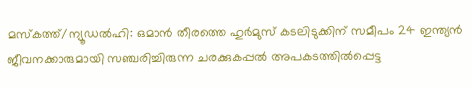മസ്കത്ത്/ന്യൂഡൽഹി: ഒമാൻ തീരത്തെ ഹുർമുസ് കടലിടുക്കിന് സമീപം 24 ഇന്ത്യൻ ജീവനക്കാരുമായി സഞ്ചരിച്ചിരുന്ന ചരക്കുകപ്പൽ അപകടത്തിൽപ്പെട്ട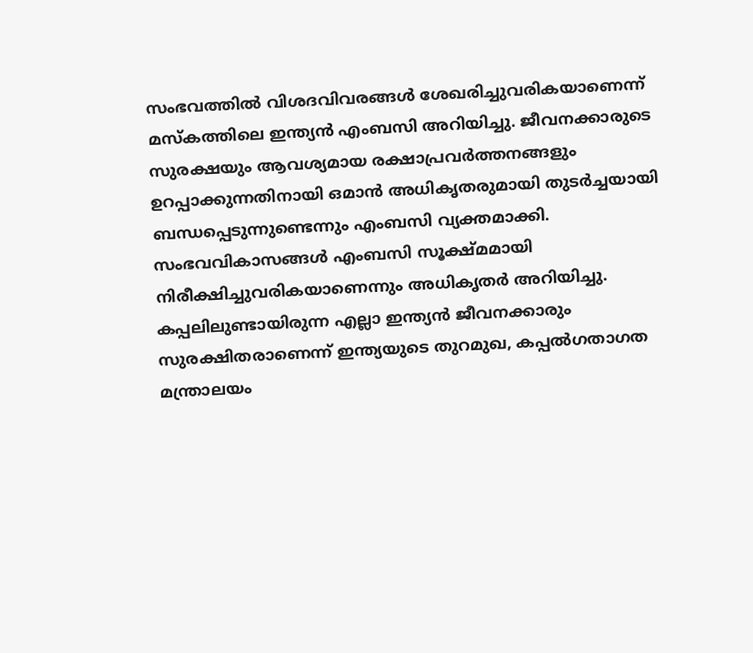സംഭവത്തിൽ വിശദവിവരങ്ങൾ ശേഖരിച്ചുവരികയാണെന്ന് മസ്കത്തിലെ ഇന്ത്യൻ എംബസി അറിയിച്ചു. ജീവനക്കാരുടെ സുരക്ഷയും ആവശ്യമായ രക്ഷാപ്രവർത്തനങ്ങളും ഉറപ്പാക്കുന്നതിനായി ഒമാൻ അധികൃതരുമായി തുടർച്ചയായി ബന്ധപ്പെടുന്നുണ്ടെന്നും എംബസി വ്യക്തമാക്കി.
സംഭവവികാസങ്ങൾ എംബസി സൂക്ഷ്മമായി നിരീക്ഷിച്ചുവരികയാണെന്നും അധികൃതർ അറിയിച്ചു. കപ്പലിലുണ്ടായിരുന്ന എല്ലാ ഇന്ത്യൻ ജീവനക്കാരും സുരക്ഷിതരാണെന്ന് ഇന്ത്യയുടെ തുറമുഖ, കപ്പൽഗതാഗത മന്ത്രാലയം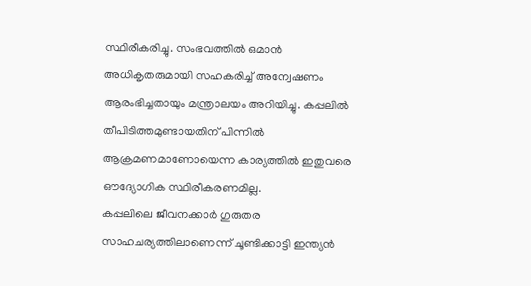സ്ഥിരീകരിച്ചു. സംഭവത്തിൽ ഒമാൻ അധികൃതരുമായി സഹകരിച്ച് അന്വേഷണം ആരംഭിച്ചതായും മന്ത്രാലയം അറിയിച്ചു. കപ്പലിൽ തീപിടിത്തമുണ്ടായതിന് പിന്നിൽ ആക്രമണമാണോയെന്ന കാര്യത്തിൽ ഇതുവരെ ഔദ്യോഗിക സ്ഥിരീകരണമില്ല.
കപ്പലിലെ ജീവനക്കാർ ഗുരുതര സാഹചര്യത്തിലാണെന്ന് ചൂണ്ടിക്കാട്ടി ഇന്ത്യൻ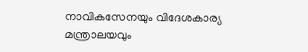നാവികസേനയും വിദേശകാര്യ മന്ത്രാലയവും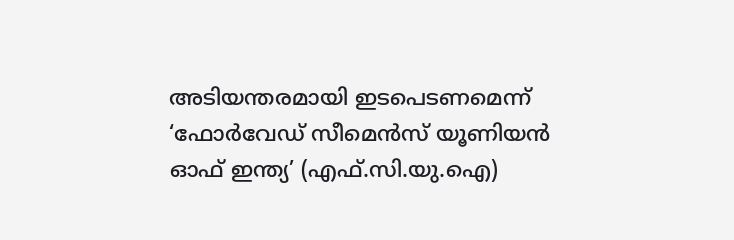അടിയന്തരമായി ഇടപെടണമെന്ന് ‘ഫോർവേഡ് സീമെൻസ് യൂണിയൻ ഓഫ് ഇന്ത്യ’ (എഫ്.സി.യു.ഐ)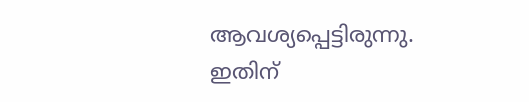ആവശ്യപ്പെട്ടിരുന്നു. ഇതിന്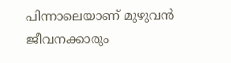പിന്നാലെയാണ് മുഴുവൻ ജീവനക്കാരും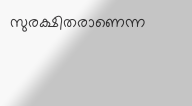സുരക്ഷിതരാണെന്ന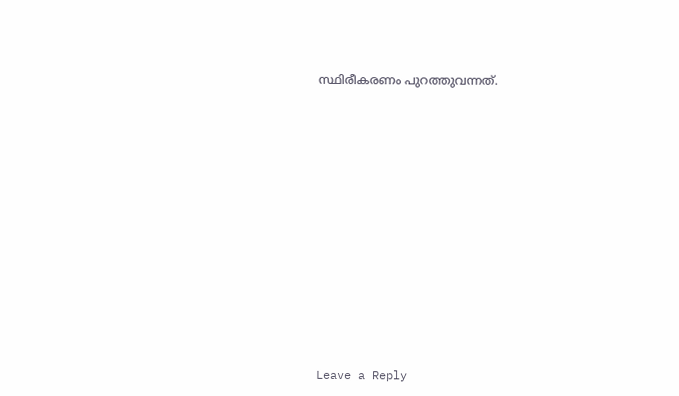സ്ഥിരീകരണം പുറത്തുവന്നത്.
















Leave a Reply